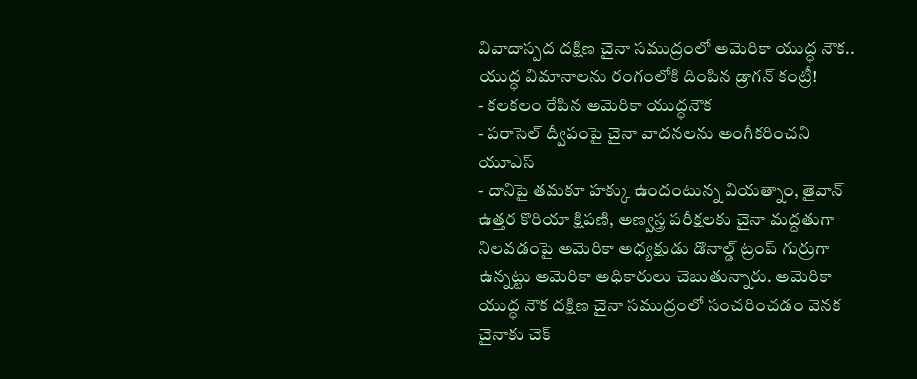వివాదాస్పద దక్షిణ చైనా సముద్రంలో అమెరికా యుద్ధ నౌక.. యుద్ధ విమానాలను రంగంలోకి దింపిన డ్రాగన్ కంట్రీ!
- కలకలం రేపిన అమెరికా యుద్ధనౌక
- పరాసెల్ ద్వీపంపై చైనా వాదనలను అంగీకరించని యూఎస్
- దానిపై తమకూ హక్కు ఉందంటున్న వియత్నాం, తైవాన్
ఉత్తర కొరియా క్షిపణి, అణ్వస్త్ర పరీక్షలకు చైనా మద్దతుగా నిలవడంపై అమెరికా అధ్యక్షుడు డొనాల్డ్ ట్రంప్ గుర్రుగా ఉన్నట్టు అమెరికా అధికారులు చెబుతున్నారు. అమెరికా యుద్ధ నౌక దక్షిణ చైనా సముద్రంలో సంచరించడం వెనక చైనాకు చెక్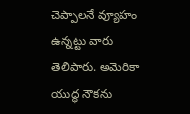చెప్పాలనే వ్యూహం ఉన్నట్టు వారు తెలిపారు. అమెరికా యుద్ధ నౌకను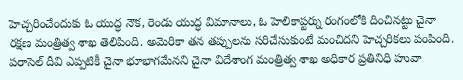హెచ్చరించేందుకు ఓ యుద్ధ నౌక, రెండు యుద్ధ విమానాలు, ఓ హెలికాప్టర్ను రంగంలోకి దించినట్టు చైనా రక్షణ మంత్రిత్వ శాఖ తెలిపింది. అమెరికా తన తప్పులను సరిచేసుకుంటే మంచిదని హెచ్చరికలు పంపింది. పరాసెల్ దీవి ఎప్పటికీ చైనా భూభాగమేనని చైనా విదేశాంగ మంత్రిత్వ శాఖ అధికార ప్రతినిధి హువా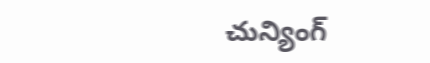చున్యింగ్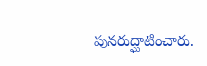పునరుద్ఘాటించారు.